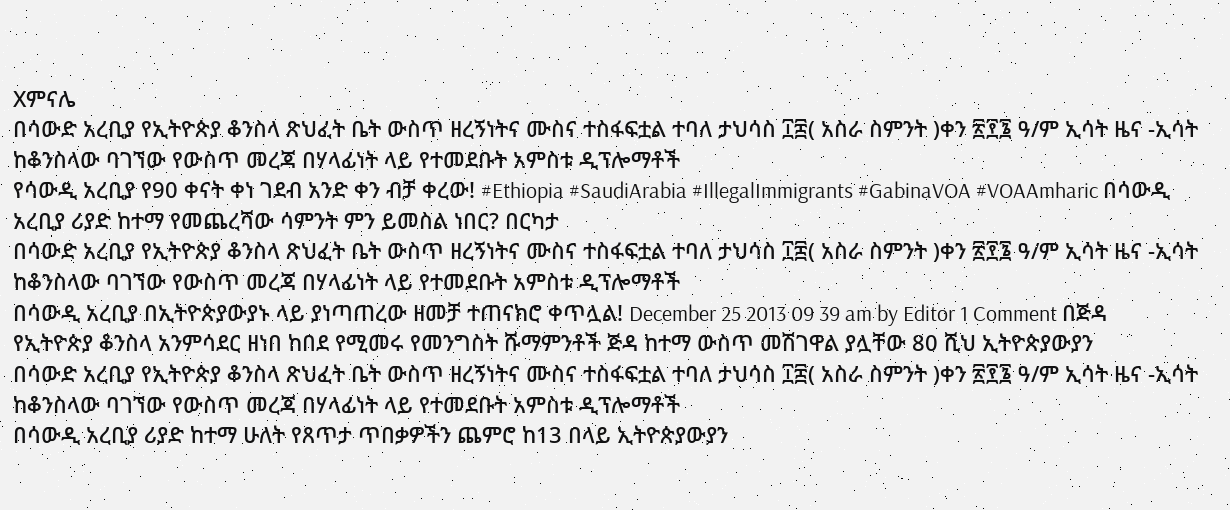Xምናሌ
በሳውድ አረቢያ የኢትዮጵያ ቆንስላ ጽህፈት ቤት ውስጥ ዘረኝነትና ሙስና ተስፋፍቷል ተባለ ታህሳስ ፲፰( አስራ ስምንት )ቀን ፳፻፮ ዓ/ም ኢሳት ዜና -ኢሳት ከቆንስላው ባገኘው የውስጥ መረጃ በሃላፊነት ላይ የተመደቡት አምስቱ ዲፕሎማቶች
የሳውዲ አረቢያ የ90 ቀናት ቀነ ገደብ አንድ ቀን ብቻ ቀረው! #Ethiopia #SaudiArabia #IllegalImmigrants #GabinaVOA #VOAAmharic በሳውዲ አረቢያ ሪያድ ከተማ የመጨረሻው ሳምንት ምን ይመስል ነበር? በርካታ
በሳውድ አረቢያ የኢትዮጵያ ቆንስላ ጽህፈት ቤት ውስጥ ዘረኝነትና ሙስና ተስፋፍቷል ተባለ ታህሳስ ፲፰( አስራ ስምንት )ቀን ፳፻፮ ዓ/ም ኢሳት ዜና -ኢሳት ከቆንስላው ባገኘው የውስጥ መረጃ በሃላፊነት ላይ የተመደቡት አምስቱ ዲፕሎማቶች
በሳውዲ አረቢያ በኢትዮጵያውያኑ ላይ ያነጣጠረው ዘመቻ ተጠናክሮ ቀጥሏል! December 25 2013 09 39 am by Editor 1 Comment በጅዳ የኢትዮጵያ ቆንስላ አንምሳደር ዘነበ ከበደ የሚመሩ የመንግስት ሹማምንቶች ጅዳ ከተማ ውስጥ መሽገዋል ያሏቸው 80 ሺህ ኢትዮጵያውያን
በሳውድ አረቢያ የኢትዮጵያ ቆንስላ ጽህፈት ቤት ውስጥ ዘረኝነትና ሙስና ተስፋፍቷል ተባለ ታህሳስ ፲፰( አስራ ስምንት )ቀን ፳፻፮ ዓ/ም ኢሳት ዜና -ኢሳት ከቆንስላው ባገኘው የውስጥ መረጃ በሃላፊነት ላይ የተመደቡት አምስቱ ዲፕሎማቶች
በሳውዲ አረቢያ ሪያድ ከተማ ሁለት የጸጥታ ጥበቃዎችን ጨምሮ ከ13 በላይ ኢትዮጵያውያን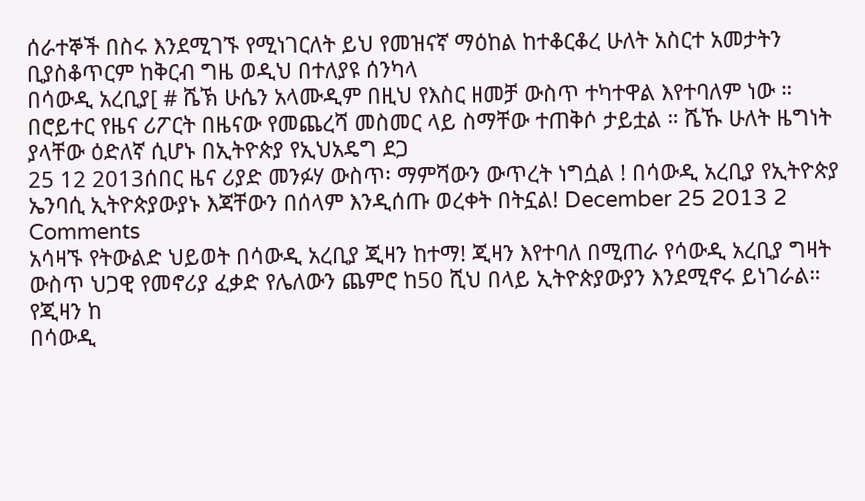ሰራተኞች በስሩ እንደሚገኙ የሚነገርለት ይህ የመዝናኛ ማዕከል ከተቆርቆረ ሁለት አስርተ አመታትን ቢያስቆጥርም ከቅርብ ግዜ ወዲህ በተለያዩ ሰንካላ
በሳውዲ አረቢያ[ # ሼኽ ሁሴን አላሙዲም በዚህ የእስር ዘመቻ ውስጥ ተካተዋል እየተባለም ነው ። በሮይተር የዜና ሪፖርት በዜናው የመጨረሻ መስመር ላይ ስማቸው ተጠቅሶ ታይቷል ። ሼኹ ሁለት ዜግነት ያላቸው ዕድለኛ ሲሆኑ በኢትዮጵያ የኢህአዴግ ደጋ
25 12 2013ሰበር ዜና ሪያድ መንፉሃ ውስጥ፡ ማምሻውን ውጥረት ነግሷል ! በሳውዲ አረቢያ የኢትዮጵያ ኤንባሲ ኢትዮጵያውያኑ እጃቸውን በሰላም እንዲሰጡ ወረቀት በትኗል! December 25 2013 2 Comments
አሳዛኙ የትውልድ ህይወት በሳውዲ አረቢያ ጂዛን ከተማ! ጂዛን እየተባለ በሚጠራ የሳውዲ አረቢያ ግዛት ውስጥ ህጋዊ የመኖሪያ ፈቃድ የሌለውን ጨምሮ ከ50 ሺህ በላይ ኢትዮጵያውያን እንደሚኖሩ ይነገራል። የጂዛን ከ
በሳውዲ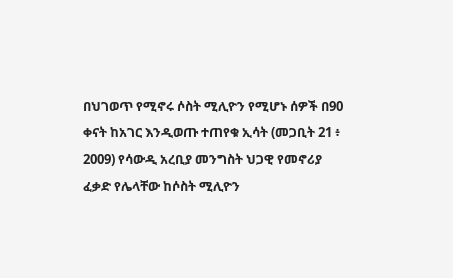በህገወጥ የሚኖሩ ሶስት ሚሊዮን የሚሆኑ ሰዎች በ90 ቀናት ከአገር እንዲወጡ ተጠየቁ ኢሳት (መጋቢት 21 ፥ 2009) የሳውዲ አረቢያ መንግስት ህጋዊ የመኖሪያ ፈቃድ የሌላቸው ከሶስት ሚሊዮን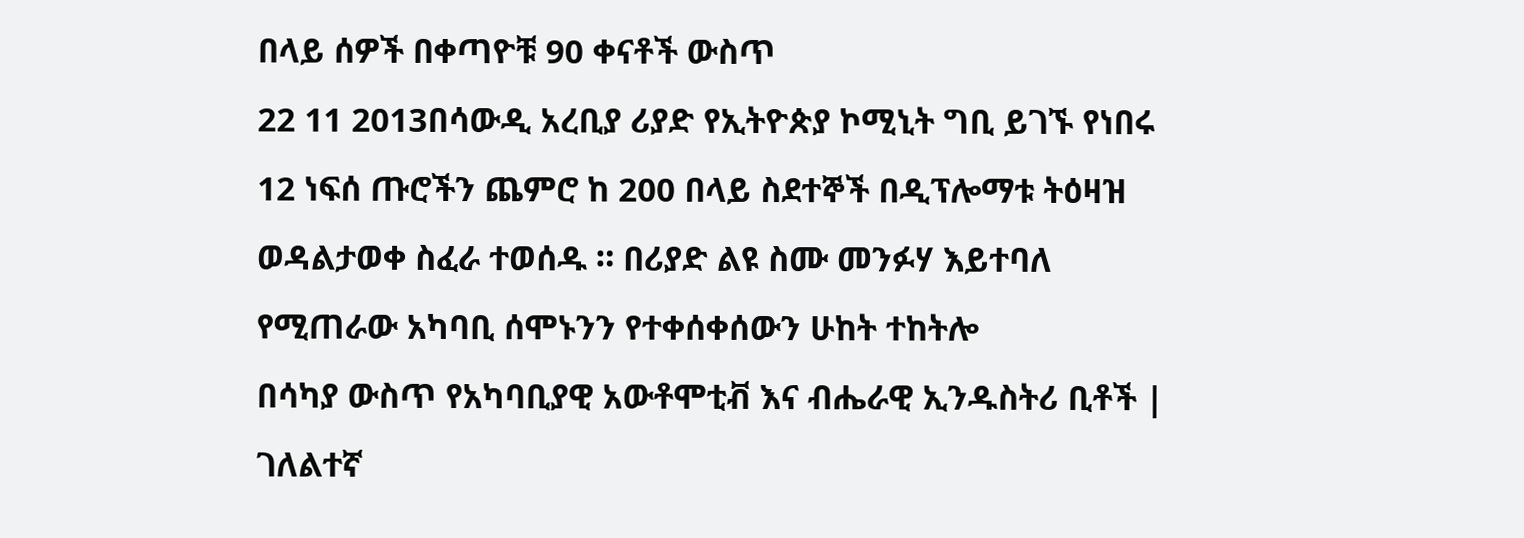በላይ ሰዎች በቀጣዮቹ 90 ቀናቶች ውስጥ
22 11 2013በሳውዲ አረቢያ ሪያድ የኢትዮጵያ ኮሚኒት ግቢ ይገኙ የነበሩ 12 ነፍሰ ጡሮችን ጨምሮ ከ 200 በላይ ስደተኞች በዲፕሎማቱ ትዕዛዝ ወዳልታወቀ ስፈራ ተወሰዱ ። በሪያድ ልዩ ስሙ መንፉሃ እይተባለ የሚጠራው አካባቢ ሰሞኑንን የተቀሰቀሰውን ሁከት ተከትሎ
በሳካያ ውስጥ የአካባቢያዊ አውቶሞቲቭ እና ብሔራዊ ኢንዱስትሪ ቢቶች | ገለልተኛ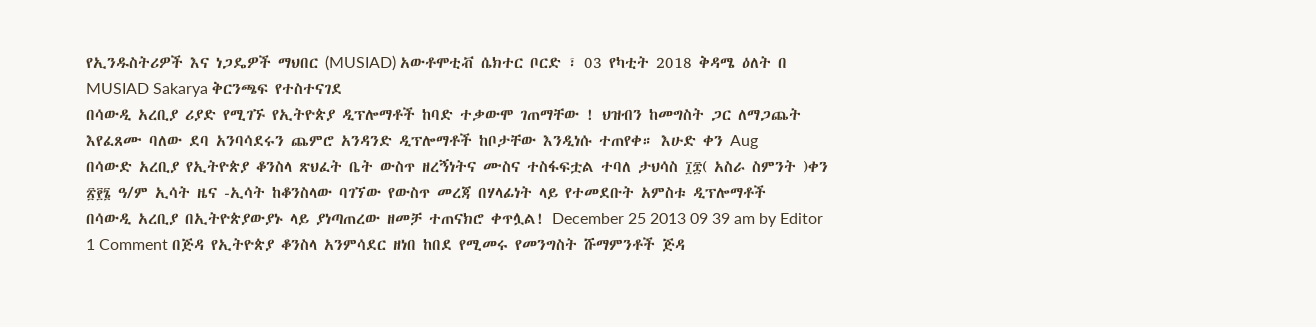የኢንዱስትሪዎች እና ነጋዴዎች ማህበር (MUSIAD) አውቶሞቲቭ ሴክተር ቦርድ ፣ 03 የካቲት 2018 ቅዳሜ ዕለት በ MUSIAD Sakarya ቅርንጫፍ የተስተናገደ
በሳውዲ አረቢያ ሪያድ የሚገኙ የኢትዮጵያ ዲፕሎማቶች ከባድ ተቃውሞ ገጠማቸው ! ህዝብን ከመግስት ጋር ለማጋጨት እየፈጸሙ ባለው ደባ አንባሳደሩን ጨምሮ አንዳንድ ዲፕሎማቶች ከቦታቸው እንዲነሱ ተጠየቀ። እሁድ ቀን Aug
በሳውድ አረቢያ የኢትዮጵያ ቆንስላ ጽህፈት ቤት ውስጥ ዘረኝነትና ሙስና ተስፋፍቷል ተባለ ታህሳስ ፲፰( አስራ ስምንት )ቀን ፳፻፮ ዓ/ም ኢሳት ዜና -ኢሳት ከቆንስላው ባገኘው የውስጥ መረጃ በሃላፊነት ላይ የተመደቡት አምስቱ ዲፕሎማቶች
በሳውዲ አረቢያ በኢትዮጵያውያኑ ላይ ያነጣጠረው ዘመቻ ተጠናክሮ ቀጥሏል! December 25 2013 09 39 am by Editor 1 Comment በጅዳ የኢትዮጵያ ቆንስላ አንምሳደር ዘነበ ከበደ የሚመሩ የመንግስት ሹማምንቶች ጅዳ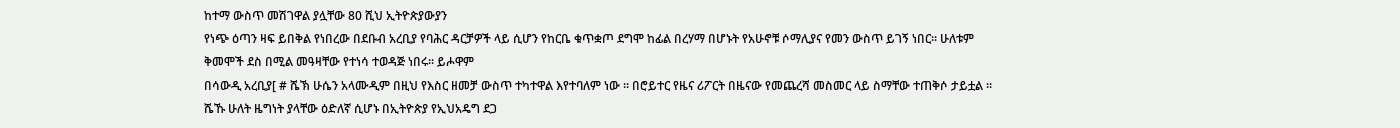ከተማ ውስጥ መሽገዋል ያሏቸው 80 ሺህ ኢትዮጵያውያን
የነጭ ዕጣን ዛፍ ይበቅል የነበረው በደቡብ አረቢያ የባሕር ዳርቻዎች ላይ ሲሆን የከርቤ ቁጥቋጦ ደግሞ ከፊል በረሃማ በሆኑት የአሁኖቹ ሶማሊያና የመን ውስጥ ይገኝ ነበር። ሁለቱም ቅመሞች ደስ በሚል መዓዛቸው የተነሳ ተወዳጅ ነበሩ። ይሖዋም
በሳውዲ አረቢያ[ # ሼኽ ሁሴን አላሙዲም በዚህ የእስር ዘመቻ ውስጥ ተካተዋል እየተባለም ነው ። በሮይተር የዜና ሪፖርት በዜናው የመጨረሻ መስመር ላይ ስማቸው ተጠቅሶ ታይቷል ። ሼኹ ሁለት ዜግነት ያላቸው ዕድለኛ ሲሆኑ በኢትዮጵያ የኢህአዴግ ደጋ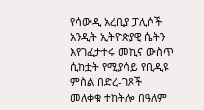የሳውዲ አረቢያ ፓሊሶች አንዲት ኢትዮጵያዊ ሴትን እየገፈታተሩ መኪና ውስጥ ሲከቷት የሚያሳይ የቢዲዩ ምስል በድረ-ገጾች መለቀቁ ተከትሎ በዓለም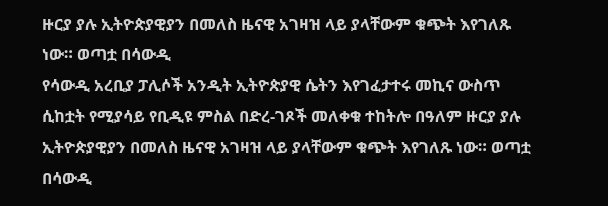ዙርያ ያሉ ኢትዮጵያዊያን በመለስ ዜናዊ አገዛዝ ላይ ያላቸውም ቁጭት እየገለጹ ነው። ወጣቷ በሳውዲ
የሳውዲ አረቢያ ፓሊሶች አንዲት ኢትዮጵያዊ ሴትን እየገፈታተሩ መኪና ውስጥ ሲከቷት የሚያሳይ የቢዲዩ ምስል በድረ-ገጾች መለቀቁ ተከትሎ በዓለም ዙርያ ያሉ ኢትዮጵያዊያን በመለስ ዜናዊ አገዛዝ ላይ ያላቸውም ቁጭት እየገለጹ ነው። ወጣቷ በሳውዲ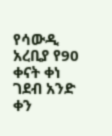የሳውዲ አረቢያ የ90 ቀናት ቀነ ገደብ አንድ ቀን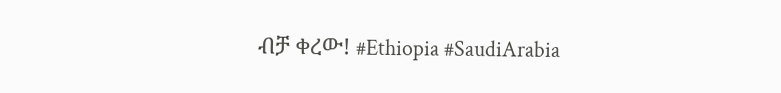ብቻ ቀረው! #Ethiopia #SaudiArabia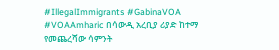#IllegalImmigrants #GabinaVOA #VOAAmharic በሳውዲ አረቢያ ሪያድ ከተማ የመጨረሻው ሳምንት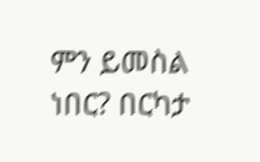ምን ይመስል ነበር? በርካታ